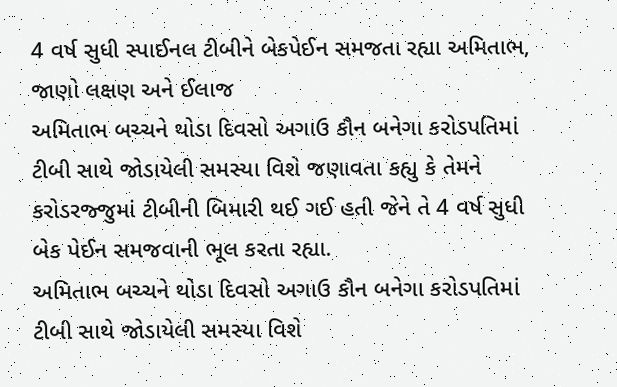4 વર્ષ સુધી સ્પાઈનલ ટીબીને બેકપેઈન સમજતા રહ્યા અમિતાભ, જાણો લક્ષણ અને ઈલાજ
અમિતાભ બચ્ચને થોડા દિવસો અગાઉ કૌન બનેગા કરોડપતિમાં ટીબી સાથે જોડાયેલી સમસ્યા વિશે જણાવતા કહ્યુ કે તેમને કરોડરજ્જુમાં ટીબીની બિમારી થઈ ગઈ હતી જેને તે 4 વર્ષ સુધી બેક પેઈન સમજવાની ભૂલ કરતા રહ્યા.
અમિતાભ બચ્ચને થોડા દિવસો અગાઉ કૌન બનેગા કરોડપતિમાં ટીબી સાથે જોડાયેલી સમસ્યા વિશે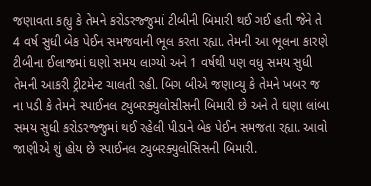જણાવતા કહ્યુ કે તેમને કરોડરજ્જુમાં ટીબીની બિમારી થઈ ગઈ હતી જેને તે 4 વર્ષ સુધી બેક પેઈન સમજવાની ભૂલ કરતા રહ્યા. તેમની આ ભૂલના કારણે ટીબીના ઈલાજમાં ઘણો સમય લાગ્યો અને 1 વર્ષથી પણ વધુ સમય સુધી તેમની આકરી ટ્રીટમેન્ટ ચાલતી રહી. બિગ બીએ જણાવ્યુ કે તેમને ખબર જ ના પડી કે તેમને સ્પાઈનલ ટ્યુબરક્યુલોસીસની બિમારી છે અને તે ઘણા લાંબા સમય સુધી કરોડરજ્જુમાં થઈ રહેલી પીડાને બેક પેઈન સમજતા રહ્યા. આવો જાણીએ શું હોય છે સ્પાઈનલ ટ્યુબરક્યુલોસિસની બિમારી.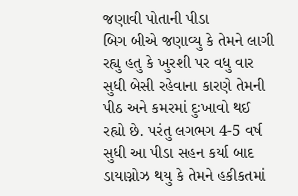જણાવી પોતાની પીડા
બિગ બીએ જણાવ્યુ કે તેમને લાગી રહ્યુ હતુ કે ખુરશી પર વધુ વાર સુધી બેસી રહેવાના કારણે તેમની પીઠ અને કમરમાં દુઃખાવો થઈ રહ્યો છે. પરંતુ લગભગ 4-5 વર્ષ સુધી આ પીડા સહન કર્યા બાદ ડાયાગ્નોઝ થયુ કે તેમને હકીકતમાં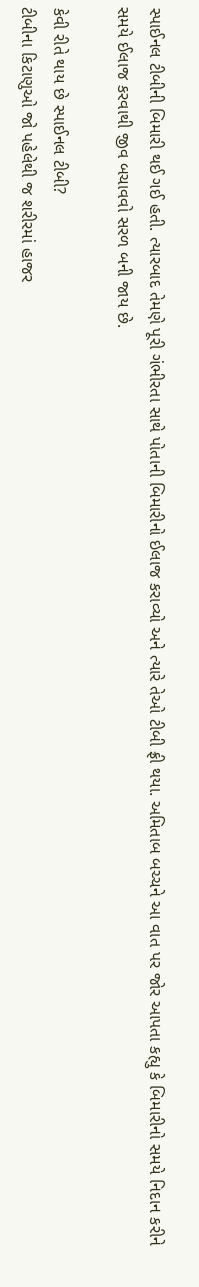સ્પાઈનલ ટીબીની બિમારી થઈ ગઈ હતી. ત્યારબાદ તેમણે પૂરી ગંભીરતા સાથે પોતાની બિમારીનો ઈલાજ કરાવ્યો અને ત્યારે તેઓ ટીબી ફ્રી થયા. અમિતાબ બચ્ચને આ વાત પર જોર આપતા કહ્યુ કે બિમારીનો સમયે નિદાન કરીને સમયે ઈલાજ કરવાથી જીવ બચાવવો સરળ બની જાય છે.

કેવી રીતે થાય છે સ્પાઈનલ ટીબી?
ટીબીના કિટાણુઓ જો પહેલેથી જ શરીરમાં હાજર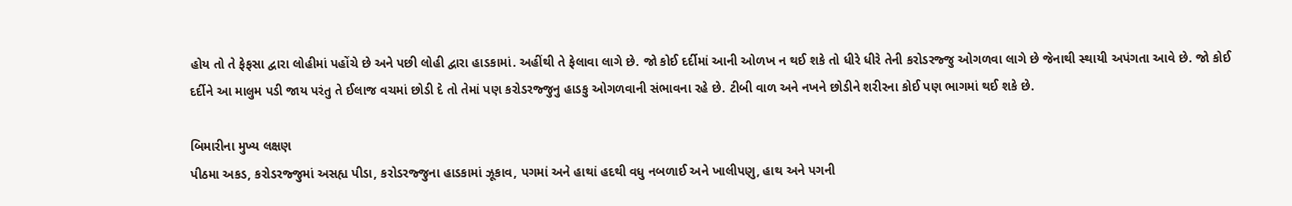હોય તો તે ફેફસા દ્વારા લોહીમાં પહોંચે છે અને પછી લોહી દ્વારા હાડકામાં. અહીંથી તે ફેલાવા લાગે છે. જો કોઈ દર્દીમાં આની ઓળખ ન થઈ શકે તો ધીરે ધીરે તેની કરોડરજ્જુ ઓગળવા લાગે છે જેનાથી સ્થાયી અપંગતા આવે છે. જો કોઈ દર્દીને આ માલુમ પડી જાય પરંતુ તે ઈલાજ વચમાં છોડી દે તો તેમાં પણ કરોડરજ્જુનુ હાડકુ ઓગળવાની સંભાવના રહે છે. ટીબી વાળ અને નખને છોડીને શરીરના કોઈ પણ ભાગમાં થઈ શકે છે.

બિમારીના મુખ્ય લક્ષણ
પીઠમા અકડ, કરોડરજ્જુમાં અસહ્ય પીડા, કરોડરજ્જુના હાડકામાં ઝૂકાવ, પગમાં અને હાથાં હદથી વધુ નબળાઈ અને ખાલીપણુ, હાથ અને પગની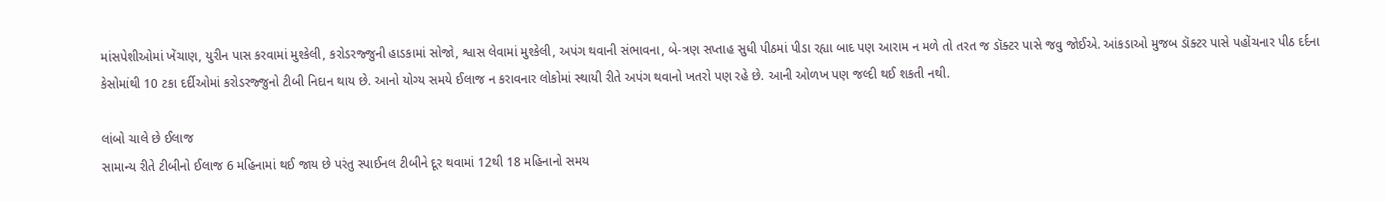માંસપેશીઓમાં ખેંચાણ, યુરીન પાસ કરવામાં મુશ્કેલી, કરોડરજ્જુની હાડકામાં સોજો, શ્વાસ લેવામાં મુશ્કેલી, અપંગ થવાની સંભાવના, બે-ત્રણ સપ્તાહ સુધી પીઠમાં પીડા રહ્યા બાદ પણ આરામ ન મળે તો તરત જ ડૉક્ટર પાસે જવુ જોઈએ. આંકડાઓ મુજબ ડૉક્ટર પાસે પહોંચનાર પીઠ દર્દના કેસોમાંથી 10 ટકા દર્દીઓમાં કરોડરજ્જુનો ટીબી નિદાન થાય છે. આનો યોગ્ય સમયે ઈલાજ ન કરાવનાર લોકોમાં સ્થાયી રીતે અપંગ થવાનો ખતરો પણ રહે છે. આની ઓળખ પણ જલ્દી થઈ શકતી નથી.

લાંબો ચાલે છે ઈલાજ
સામાન્ય રીતે ટીબીનો ઈલાજ 6 મહિનામાં થઈ જાય છે પરંતુ સ્પાઈનલ ટીબીને દૂર થવામાં 12થી 18 મહિનાનો સમય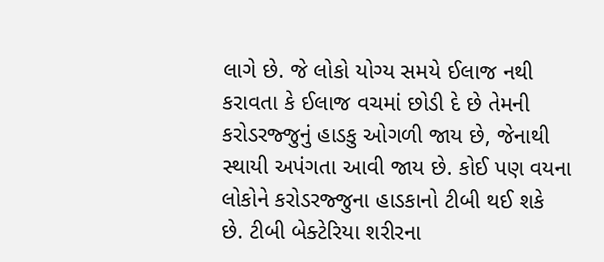લાગે છે. જે લોકો યોગ્ય સમયે ઈલાજ નથી કરાવતા કે ઈલાજ વચમાં છોડી દે છે તેમની કરોડરજ્જુનું હાડકુ ઓગળી જાય છે, જેનાથી સ્થાયી અપંગતા આવી જાય છે. કોઈ પણ વયના લોકોને કરોડરજ્જુના હાડકાનો ટીબી થઈ શકે છે. ટીબી બેક્ટેરિયા શરીરના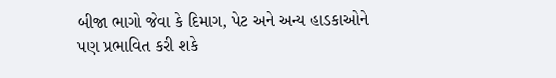બીજા ભાગો જેવા કે દિમાગ, પેટ અને અન્ય હાડકાઓને પણ પ્રભાવિત કરી શકે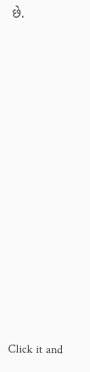છે.












Click it and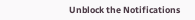Unblock the Notifications